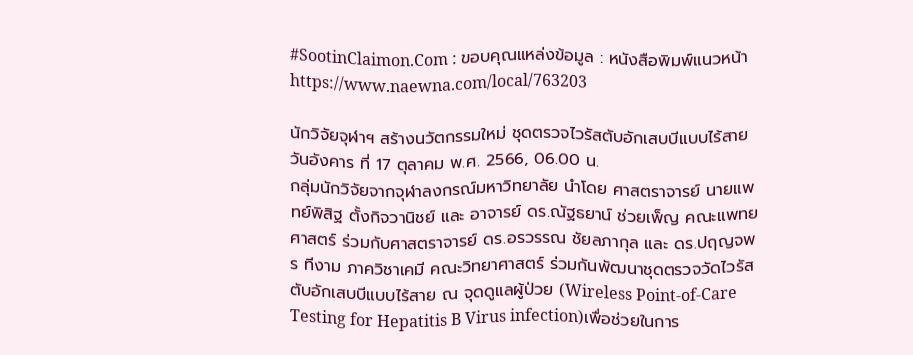#SootinClaimon.Com : ขอบคุณแหล่งข้อมูล : หนังสือพิมพ์แนวหน้า
https://www.naewna.com/local/763203

นักวิจัยจุฬาฯ สร้างนวัตกรรมใหม่ ชุดตรวจไวรัสตับอักเสบบีแบบไร้สาย
วันอังคาร ที่ 17 ตุลาคม พ.ศ. 2566, 06.00 น.
กลุ่มนักวิจัยจากจุฬาลงกรณ์มหาวิทยาลัย นำโดย ศาสตราจารย์ นายแพทย์พิสิฐ ตั้งกิจวานิชย์ และ อาจารย์ ดร.ณัฐธยาน์ ช่วยเพ็ญ คณะแพทยศาสตร์ ร่วมกับศาสตราจารย์ ดร.อรวรรณ ชัยลภากุล และ ดร.ปฤญจพร ทีงาม ภาควิชาเคมี คณะวิทยาศาสตร์ ร่วมกันพัฒนาชุดตรวจวัดไวรัสตับอักเสบบีแบบไร้สาย ณ จุดดูแลผู้ป่วย (Wireless Point-of-Care Testing for Hepatitis B Virus infection)เพื่อช่วยในการ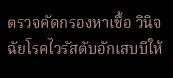ตรวจคัดกรองหาเชื้อ วินิจฉัยโรคไวรัสตับอักเสบบีให้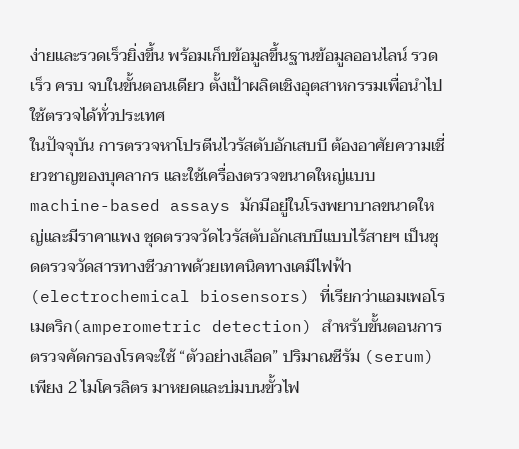ง่ายและรวดเร็วยิ่งขึ้น พร้อมเก็บข้อมูลขึ้นฐานข้อมูลออนไลน์ รวดเร็ว ครบ จบในขั้นตอนเดียว ตั้งเป้าผลิตเชิงอุตสาหกรรมเพื่อนำไปใช้ตรวจได้ทั่วประเทศ
ในปัจจุบัน การตรวจหาโปรตีนไวรัสตับอักเสบบี ต้องอาศัยความเชี่ยวชาญของบุคลากร และใช้เครื่องตรวจขนาดใหญ่แบบ machine-based assays มักมีอยู่ในโรงพยาบาลขนาดใหญ่และมีราคาแพง ชุดตรวจวัดไวรัสตับอักเสบบีแบบไร้สายฯ เป็นชุดตรวจวัดสารทางชีวภาพด้วยเทคนิคทางเคมีไฟฟ้า(electrochemical biosensors) ที่เรียกว่าแอมเพอโรเมตริก(amperometric detection) สำหรับขั้นตอนการตรวจคัดกรองโรคจะใช้ “ตัวอย่างเลือด” ปริมาณซีรัม (serum) เพียง 2 ไมโครลิตร มาหยดและบ่มบนขั้วไฟ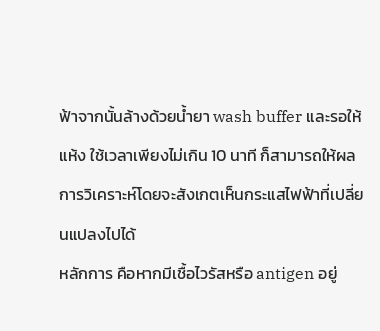ฟ้าจากนั้นล้างด้วยน้ำยา wash buffer และรอให้แห้ง ใช้เวลาเพียงไม่เกิน 10 นาที ก็สามารถให้ผลการวิเคราะห์โดยจะสังเกตเห็นกระแสไฟฟ้าที่เปลี่ยนแปลงไปได้
หลักการ คือหากมีเชื้อไวรัสหรือ antigen อยู่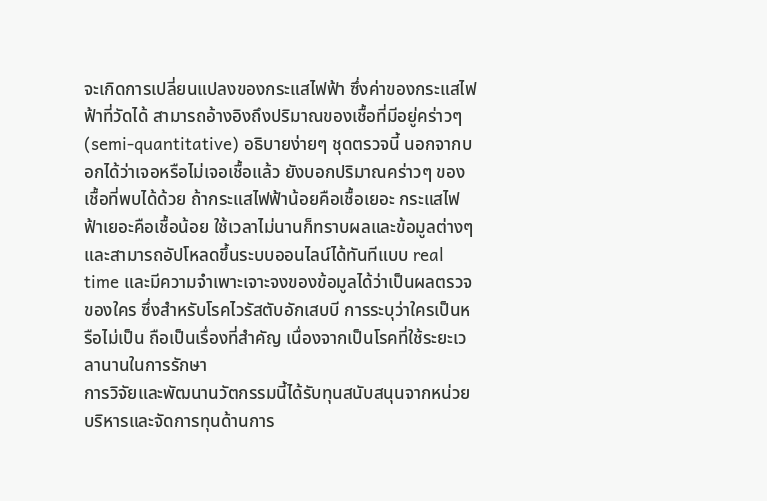จะเกิดการเปลี่ยนแปลงของกระแสไฟฟ้า ซึ่งค่าของกระแสไฟฟ้าที่วัดได้ สามารถอ้างอิงถึงปริมาณของเชื้อที่มีอยู่คร่าวๆ
(semi-quantitative) อธิบายง่ายๆ ชุดตรวจนี้ นอกจากบอกได้ว่าเจอหรือไม่เจอเชื้อแล้ว ยังบอกปริมาณคร่าวๆ ของเชื้อที่พบได้ด้วย ถ้ากระแสไฟฟ้าน้อยคือเชื้อเยอะ กระแสไฟฟ้าเยอะคือเชื้อน้อย ใช้เวลาไม่นานก็ทราบผลและข้อมูลต่างๆ และสามารถอัปโหลดขึ้นระบบออนไลน์ได้ทันทีแบบ real time และมีความจำเพาะเจาะจงของข้อมูลได้ว่าเป็นผลตรวจของใคร ซึ่งสำหรับโรคไวรัสตับอักเสบบี การระบุว่าใครเป็นหรือไม่เป็น ถือเป็นเรื่องที่สำคัญ เนื่องจากเป็นโรคที่ใช้ระยะเวลานานในการรักษา
การวิจัยและพัฒนานวัตกรรมนี้ได้รับทุนสนับสนุนจากหน่วยบริหารและจัดการทุนด้านการ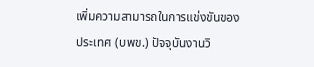เพิ่มความสามารถในการแข่งขันของประเทศ (บพข.) ปัจจุบันงานวิ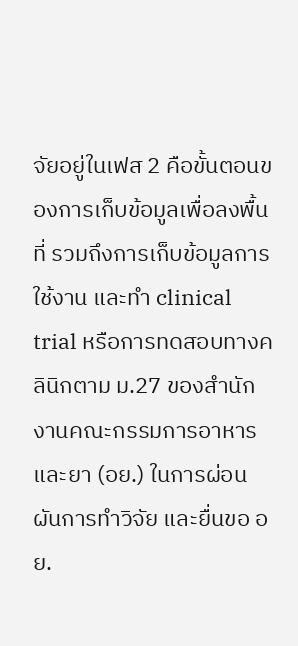จัยอยู่ในเฟส 2 คือขั้นตอนของการเก็บข้อมูลเพื่อลงพื้นที่ รวมถึงการเก็บข้อมูลการใช้งาน และทำ clinical trial หรือการทดสอบทางคลินิกตาม ม.27 ของสำนักงานคณะกรรมการอาหารและยา (อย.) ในการผ่อนผันการทำวิจัย และยื่นขอ อย.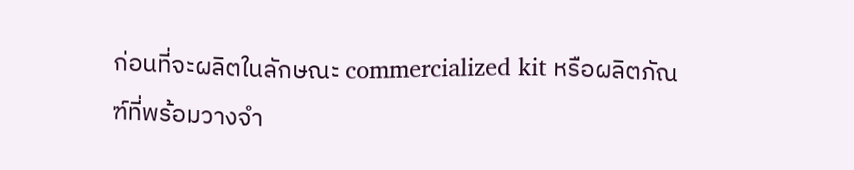ก่อนที่จะผลิตในลักษณะ commercialized kit หรือผลิตภัณฑ์ที่พร้อมวางจำ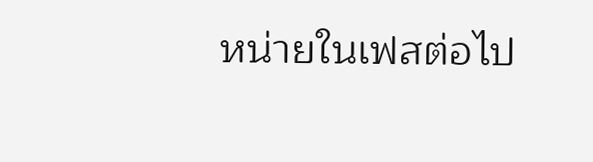หน่ายในเฟสต่อไป